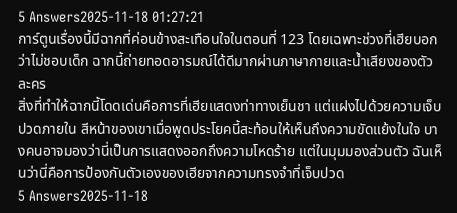5 Answers2025-11-18 01:27:21
การ์ตูนเรื่องนี้มีฉากที่ค่อนข้างสะเทือนใจในตอนที่ 123 โดยเฉพาะช่วงที่เฮียบอกว่าไม่ชอบเด็ก ฉากนี้ถ่ายทอดอารมณ์ได้ดีมากผ่านภาษากายและน้ำเสียงของตัวละคร
สิ่งที่ทำให้ฉากนี้โดดเด่นคือการที่เฮียแสดงท่าทางเย็นชา แต่แฝงไปด้วยความเจ็บปวดภายใน สีหน้าของเขาเมื่อพูดประโยคนี้สะท้อนให้เห็นถึงความขัดแย้งในใจ บางคนอาจมองว่านี่เป็นการแสดงออกถึงความโหดร้าย แต่ในมุมมองส่วนตัว ฉันเห็นว่านี่คือการป้องกันตัวเองของเฮียจากความทรงจำที่เจ็บปวด
5 Answers2025-11-18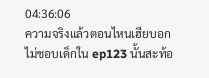04:36:06
ความจริงแล้วตอนไหนเฮียบอกไม่ชอบเด็กใน ep123 นั้นสะท้อ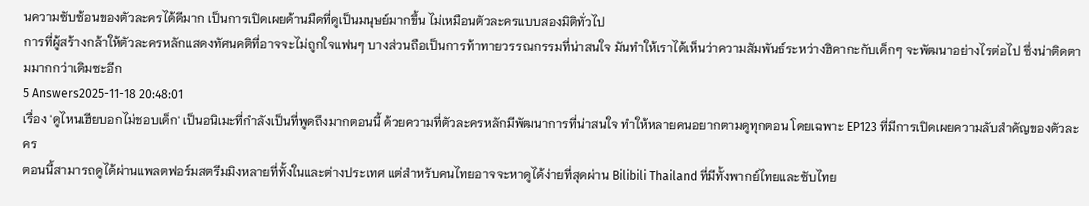นความซับซ้อนของตัวละครได้ดีมาก เป็นการเปิดเผยด้านมืดที่ดูเป็นมนุษย์มากขึ้น ไม่เหมือนตัวละครแบบสองมิติทั่วไป
การที่ผู้สร้างกล้าให้ตัวละครหลักแสดงทัศนคติที่อาจจะไม่ถูกใจแฟนๆ บางส่วนถือเป็นการท้าทายวรรณกรรมที่น่าสนใจ มันทำให้เราได้เห็นว่าความสัมพันธ์ระหว่างฮิคากะกับเด็กๆ จะพัฒนาอย่างไรต่อไป ซึ่งน่าติดตามมากกว่าเดิมซะอีก
5 Answers2025-11-18 20:48:01
เรื่อง 'ดูไหนเฮียบอกไม่ชอบเด็ก' เป็นอนิเมะที่กำลังเป็นที่พูดถึงมากตอนนี้ ด้วยความที่ตัวละครหลักมีพัฒนาการที่น่าสนใจ ทำให้หลายคนอยากตามดูทุกตอน โดยเฉพาะ EP123 ที่มีการเปิดเผยความลับสำคัญของตัวละคร
ตอนนี้สามารถดูได้ผ่านแพลตฟอร์มสตรีมมิงหลายที่ทั้งในและต่างประเทศ แต่สำหรับคนไทยอาจจะหาดูได้ง่ายที่สุดผ่าน Bilibili Thailand ที่มีทั้งพากย์ไทยและซับไทย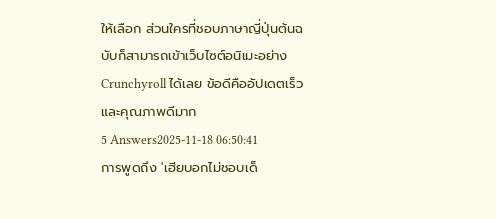ให้เลือก ส่วนใครที่ชอบภาษาญี่ปุ่นต้นฉบับก็สามารถเข้าเว็บไซต์อนิเมะอย่าง Crunchyroll ได้เลย ข้อดีคืออัปเดตเร็วและคุณภาพดีมาก
5 Answers2025-11-18 06:50:41
การพูดถึง 'เฮียบอกไม่ชอบเด็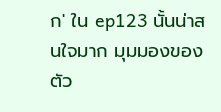ก' ใน ep123 นั้นน่าสนใจมาก มุมมองของตัว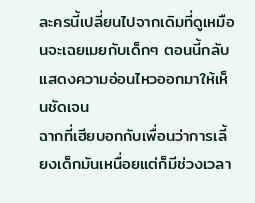ละครนี้เปลี่ยนไปจากเดิมที่ดูเหมือนจะเฉยเมยกับเด็กๆ ตอนนี้กลับแสดงความอ่อนไหวออกมาให้เห็นชัดเจน
ฉากที่เฮียบอกกับเพื่อนว่าการเลี้ยงเด็กมันเหนื่อยแต่ก็มีช่วงเวลา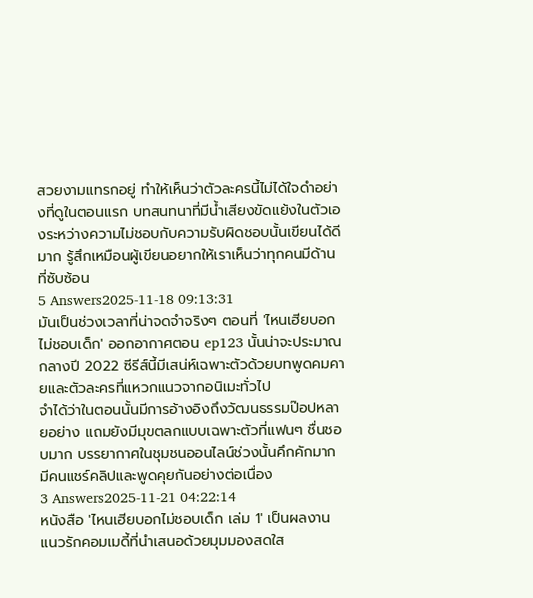สวยงามแทรกอยู่ ทำให้เห็นว่าตัวละครนี้ไม่ได้ใจดำอย่างที่ดูในตอนแรก บทสนทนาที่มีน้ำเสียงขัดแย้งในตัวเองระหว่างความไม่ชอบกับความรับผิดชอบนั้นเขียนได้ดีมาก รู้สึกเหมือนผู้เขียนอยากให้เราเห็นว่าทุกคนมีด้านที่ซับซ้อน
5 Answers2025-11-18 09:13:31
มันเป็นช่วงเวลาที่น่าจดจำจริงๆ ตอนที่ 'ไหนเฮียบอกไม่ชอบเด็ก' ออกอากาศตอน ep123 นั้นน่าจะประมาณกลางปี 2022 ซีรีส์นี้มีเสน่ห์เฉพาะตัวด้วยบทพูดคมคายและตัวละครที่แหวกแนวจากอนิเมะทั่วไป
จำได้ว่าในตอนนั้นมีการอ้างอิงถึงวัฒนธรรมป๊อปหลายอย่าง แถมยังมีมุขตลกแบบเฉพาะตัวที่แฟนๆ ชื่นชอบมาก บรรยากาศในชุมชนออนไลน์ช่วงนั้นคึกคักมาก มีคนแชร์คลิปและพูดคุยกันอย่างต่อเนื่อง
3 Answers2025-11-21 04:22:14
หนังสือ 'ไหนเฮียบอกไม่ชอบเด็ก เล่ม 1' เป็นผลงานแนวรักคอมเมดี้ที่นำเสนอด้วยมุมมองสดใส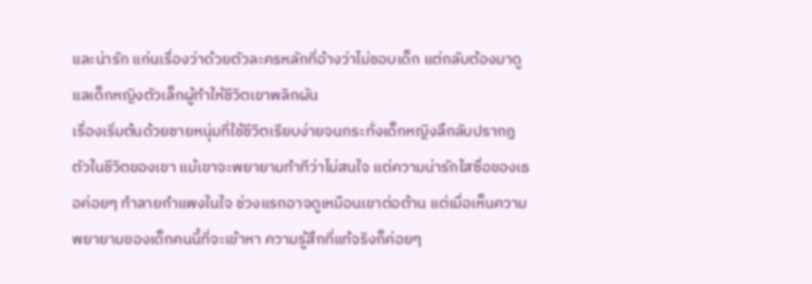และน่ารัก แก่นเรื่องว่าด้วยตัวละครหลักที่อ้างว่าไม่ชอบเด็ก แต่กลับต้องมาดูแลเด็กหญิงตัวเล็กผู้ทำให้ชีวิตเขาพลิกผัน
เรื่องเริ่มต้นด้วยชายหนุ่มที่ใช้ชีวิตเรียบง่ายจนกระทั่งเด็กหญิงลึกลับปรากฏตัวในชีวิตของเขา แม้เขาจะพยายามทำทีว่าไม่สนใจ แต่ความน่ารักใสซื่อของเธอค่อยๆ ทำลายกำแพงในใจ ช่วงแรกอาจดูเหมือนเขาต่อต้าน แต่เมื่อเห็นความพยายามของเด็กคนนี้ที่จะเข้าหา ความรู้สึกที่แท้จริงก็ค่อยๆ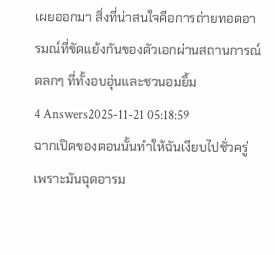เผยออกมา สิ่งที่น่าสนใจคือการถ่ายทอดอารมณ์ที่ขัดแย้งกันของตัวเอกผ่านสถานการณ์ตลกๆ ที่ทั้งอบอุ่นและชวนอมยิ้ม
4 Answers2025-11-21 05:18:59
ฉากเปิดของตอนนั้นทำให้ฉันเงียบไปชั่วครู่ เพราะมันฉุดอารม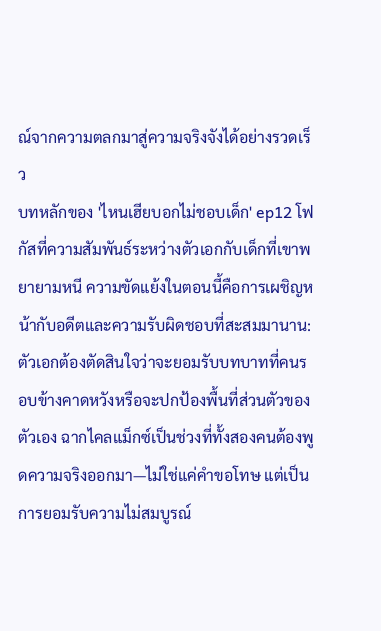ณ์จากความตลกมาสู่ความจริงจังได้อย่างรวดเร็ว
บทหลักของ 'ไหนเฮียบอกไม่ชอบเด็ก' ep12 โฟกัสที่ความสัมพันธ์ระหว่างตัวเอกกับเด็กที่เขาพยายามหนี ความขัดแย้งในตอนนี้คือการเผชิญหน้ากับอดีตและความรับผิดชอบที่สะสมมานาน: ตัวเอกต้องตัดสินใจว่าจะยอมรับบทบาทที่คนรอบข้างคาดหวังหรือจะปกป้องพื้นที่ส่วนตัวของตัวเอง ฉากไคลแม็กซ์เป็นช่วงที่ทั้งสองคนต้องพูดความจริงออกมา—ไม่ใช่แค่คำขอโทษ แต่เป็นการยอมรับความไม่สมบูรณ์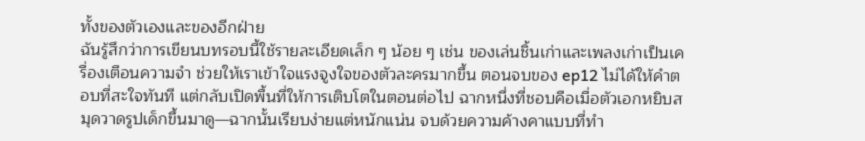ทั้งของตัวเองและของอีกฝ่าย
ฉันรู้สึกว่าการเขียนบทรอบนี้ใช้รายละเอียดเล็ก ๆ น้อย ๆ เช่น ของเล่นชิ้นเก่าและเพลงเก่าเป็นเครื่องเตือนความจำ ช่วยให้เราเข้าใจแรงจูงใจของตัวละครมากขึ้น ตอนจบของ ep12 ไม่ได้ให้คำตอบที่สะใจทันที แต่กลับเปิดพื้นที่ให้การเติบโตในตอนต่อไป ฉากหนึ่งที่ชอบคือเมื่อตัวเอกหยิบสมุดวาดรูปเด็กขึ้นมาดู—ฉากนั้นเรียบง่ายแต่หนักแน่น จบด้วยความค้างคาแบบที่ทำ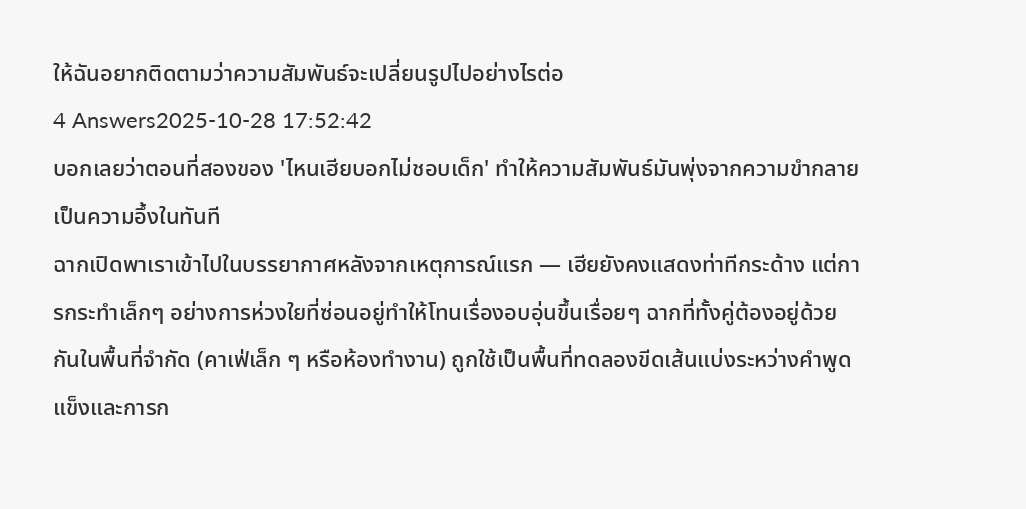ให้ฉันอยากติดตามว่าความสัมพันธ์จะเปลี่ยนรูปไปอย่างไรต่อ
4 Answers2025-10-28 17:52:42
บอกเลยว่าตอนที่สองของ 'ไหนเฮียบอกไม่ชอบเด็ก' ทำให้ความสัมพันธ์มันพุ่งจากความขำกลายเป็นความอึ้งในทันที
ฉากเปิดพาเราเข้าไปในบรรยากาศหลังจากเหตุการณ์แรก — เฮียยังคงแสดงท่าทีกระด้าง แต่การกระทำเล็กๆ อย่างการห่วงใยที่ซ่อนอยู่ทำให้โทนเรื่องอบอุ่นขึ้นเรื่อยๆ ฉากที่ทั้งคู่ต้องอยู่ด้วยกันในพื้นที่จำกัด (คาเฟ่เล็ก ๆ หรือห้องทำงาน) ถูกใช้เป็นพื้นที่ทดลองขีดเส้นแบ่งระหว่างคำพูดแข็งและการก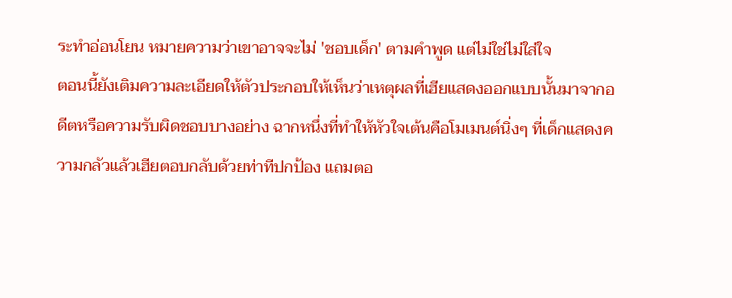ระทำอ่อนโยน หมายความว่าเขาอาจจะไม่ 'ชอบเด็ก' ตามคำพูด แต่ไม่ใช่ไม่ใส่ใจ
ตอนนี้ยังเติมความละเอียดให้ตัวประกอบให้เห็นว่าเหตุผลที่เฮียแสดงออกแบบนั้นมาจากอดีตหรือความรับผิดชอบบางอย่าง ฉากหนึ่งที่ทำให้หัวใจเต้นคือโมเมนต์นิ่งๆ ที่เด็กแสดงความกลัวแล้วเฮียตอบกลับด้วยท่าทีปกป้อง แถมตอ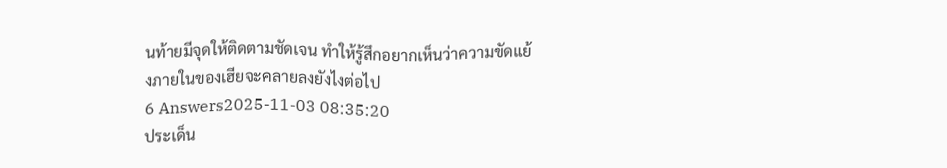นท้ายมีจุดให้ติดตามชัดเจน ทำให้รู้สึกอยากเห็นว่าความขัดแย้งภายในของเฮียจะคลายลงยังไงต่อไป
6 Answers2025-11-03 08:35:20
ประเด็น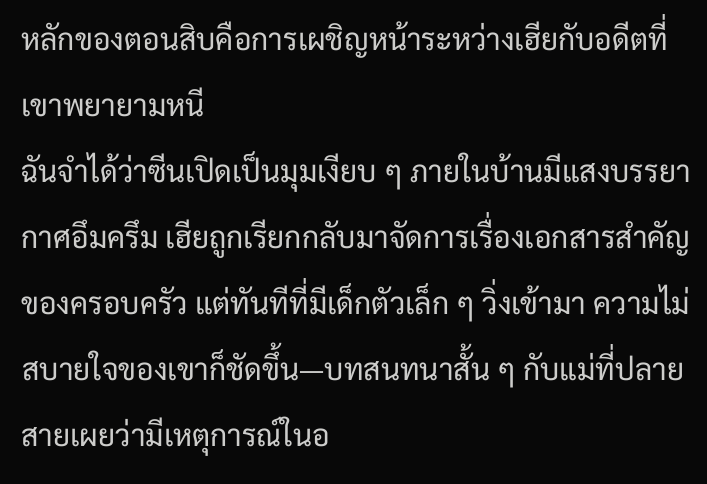หลักของตอนสิบคือการเผชิญหน้าระหว่างเฮียกับอดีตที่เขาพยายามหนี
ฉันจำได้ว่าซีนเปิดเป็นมุมเงียบ ๆ ภายในบ้านมีแสงบรรยากาศอึมครึม เฮียถูกเรียกกลับมาจัดการเรื่องเอกสารสำคัญของครอบครัว แต่ทันทีที่มีเด็กตัวเล็ก ๆ วิ่งเข้ามา ความไม่สบายใจของเขาก็ชัดขึ้น—บทสนทนาสั้น ๆ กับแม่ที่ปลายสายเผยว่ามีเหตุการณ์ในอ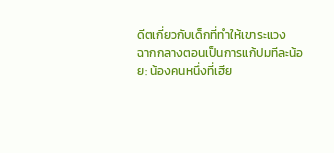ดีตเกี่ยวกับเด็กที่ทำให้เขาระแวง
ฉากกลางตอนเป็นการแก้ปมทีละน้อย: น้องคนหนึ่งที่เฮีย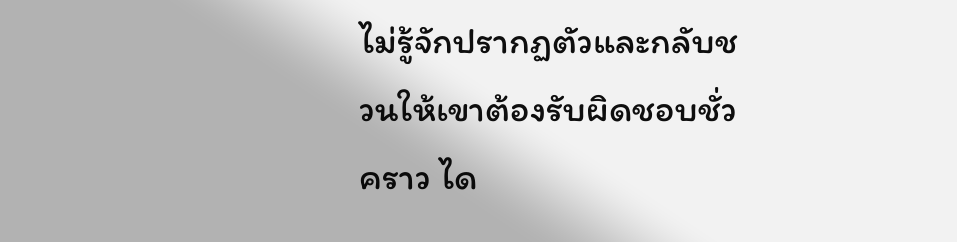ไม่รู้จักปรากฏตัวและกลับชวนให้เขาต้องรับผิดชอบชั่วคราว ได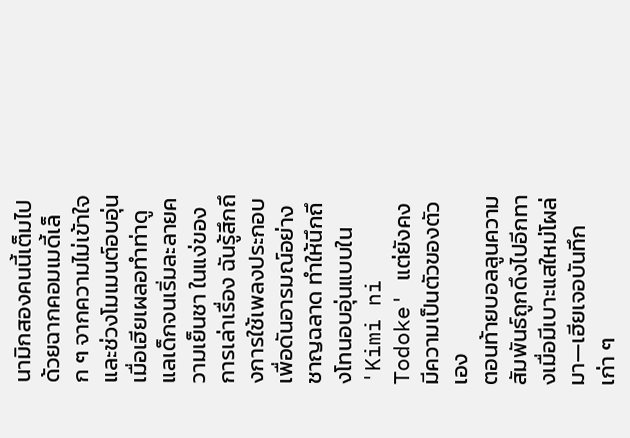นามิกสองคนนี้เต็มไปด้วยฉากคอมเมดี้เล็ก ๆ จากความไม่เข้าใจ และช่วงโมเมนต์อบอุ่นเมื่อเฮียเผลอทำท่าดูแลเด็กจนเริ่มละลายความเย็นชา ในแง่ของการเล่าเรื่อง ฉันรู้สึกถึงการใช้เพลงประกอบเพื่อดันอารมณ์อย่างชาญฉลาด ทำให้นึกถึงโทนอบอุ่นแบบใน 'Kimi ni Todoke' แต่ยังคงมีความเป็นตัวของตัวเอง
ตอนท้ายบอลลูนความสัมพันธ์ถูกดึงไปอีกทางเมื่อมีเบาะแสใหม่โผล่มา—เฮียเจอบันทึกเก่า ๆ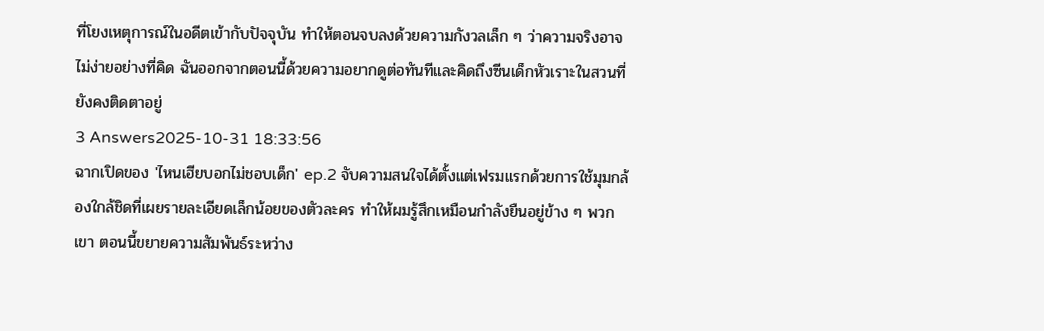ที่โยงเหตุการณ์ในอดีตเข้ากับปัจจุบัน ทำให้ตอนจบลงด้วยความกังวลเล็ก ๆ ว่าความจริงอาจไม่ง่ายอย่างที่คิด ฉันออกจากตอนนี้ด้วยความอยากดูต่อทันทีและคิดถึงซีนเด็กหัวเราะในสวนที่ยังคงติดตาอยู่
3 Answers2025-10-31 18:33:56
ฉากเปิดของ 'ไหนเฮียบอกไม่ชอบเด็ก' ep.2 จับความสนใจได้ตั้งแต่เฟรมแรกด้วยการใช้มุมกล้องใกล้ชิดที่เผยรายละเอียดเล็กน้อยของตัวละคร ทำให้ผมรู้สึกเหมือนกำลังยืนอยู่ข้าง ๆ พวกเขา ตอนนี้ขยายความสัมพันธ์ระหว่าง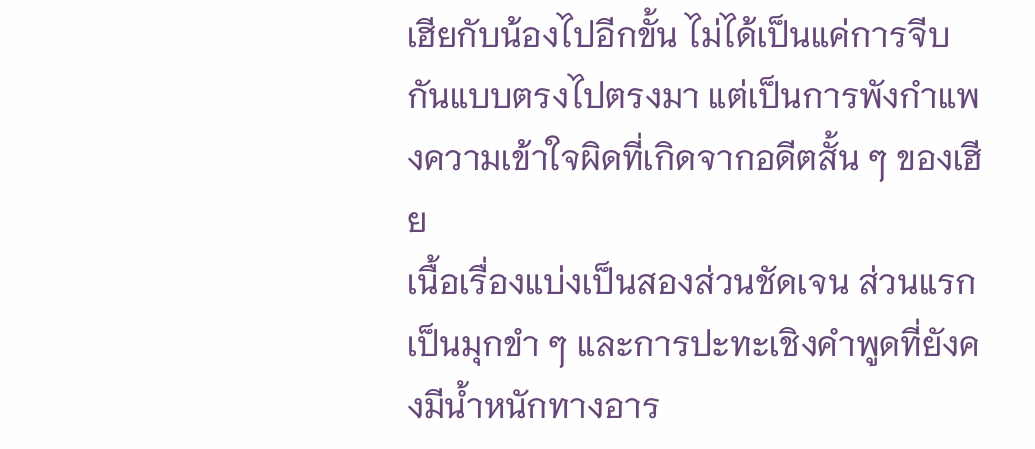เฮียกับน้องไปอีกขั้น ไม่ได้เป็นแค่การจีบกันแบบตรงไปตรงมา แต่เป็นการพังกำแพงความเข้าใจผิดที่เกิดจากอดีตสั้น ๆ ของเฮีย
เนื้อเรื่องแบ่งเป็นสองส่วนชัดเจน ส่วนแรกเป็นมุกขำ ๆ และการปะทะเชิงคำพูดที่ยังคงมีน้ำหนักทางอาร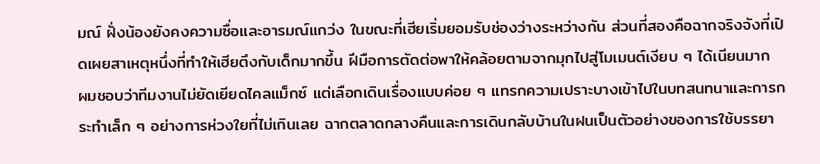มณ์ ฝั่งน้องยังคงความซื่อและอารมณ์แกว่ง ในขณะที่เฮียเริ่มยอมรับช่องว่างระหว่างกัน ส่วนที่สองคือฉากจริงจังที่เปิดเผยสาเหตุหนึ่งที่ทำให้เฮียตึงกับเด็กมากขึ้น ฝีมือการตัดต่อพาให้คล้อยตามจากมุกไปสู่โมเมนต์เงียบ ๆ ได้เนียนมาก
ผมชอบว่าทีมงานไม่ยัดเยียดไคลแม็กซ์ แต่เลือกเดินเรื่องแบบค่อย ๆ แทรกความเปราะบางเข้าไปในบทสนทนาและการกระทำเล็ก ๆ อย่างการห่วงใยที่ไม่เกินเลย ฉากตลาดกลางคืนและการเดินกลับบ้านในฝนเป็นตัวอย่างของการใช้บรรยา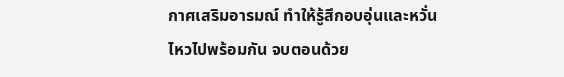กาศเสริมอารมณ์ ทำให้รู้สึกอบอุ่นและหวั่นไหวไปพร้อมกัน จบตอนด้วย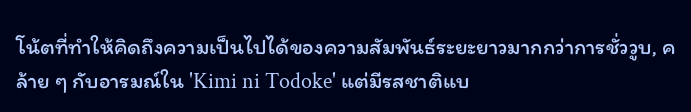โน้ตที่ทำให้คิดถึงความเป็นไปได้ของความสัมพันธ์ระยะยาวมากกว่าการชั่ววูบ, คล้าย ๆ กับอารมณ์ใน 'Kimi ni Todoke' แต่มีรสชาติแบ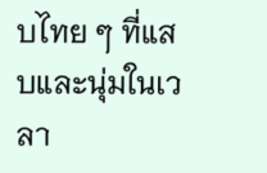บไทย ๆ ที่แสบและนุ่มในเวลา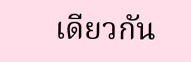เดียวกัน